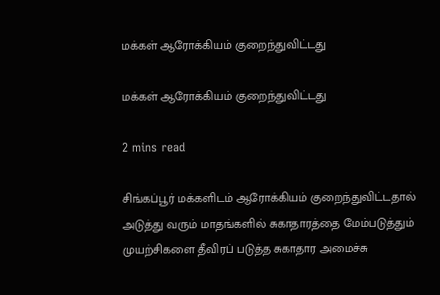மக்கள் ஆரோக்கியம் குறைந்துவிட்டது

மக்கள் ஆரோக்கியம் குறைந்துவிட்டது

2 mins read

சிங்கப்பூர் மக்களிடம் ஆரோக்கியம் குறைந்துவிட்டதால் அடுத்து வரும் மாதங்களில் சுகாதாரத்தை மேம்படுத்தும் முயற்சிகளை தீவிரப் படுத்த சுகாதார அமைச்சு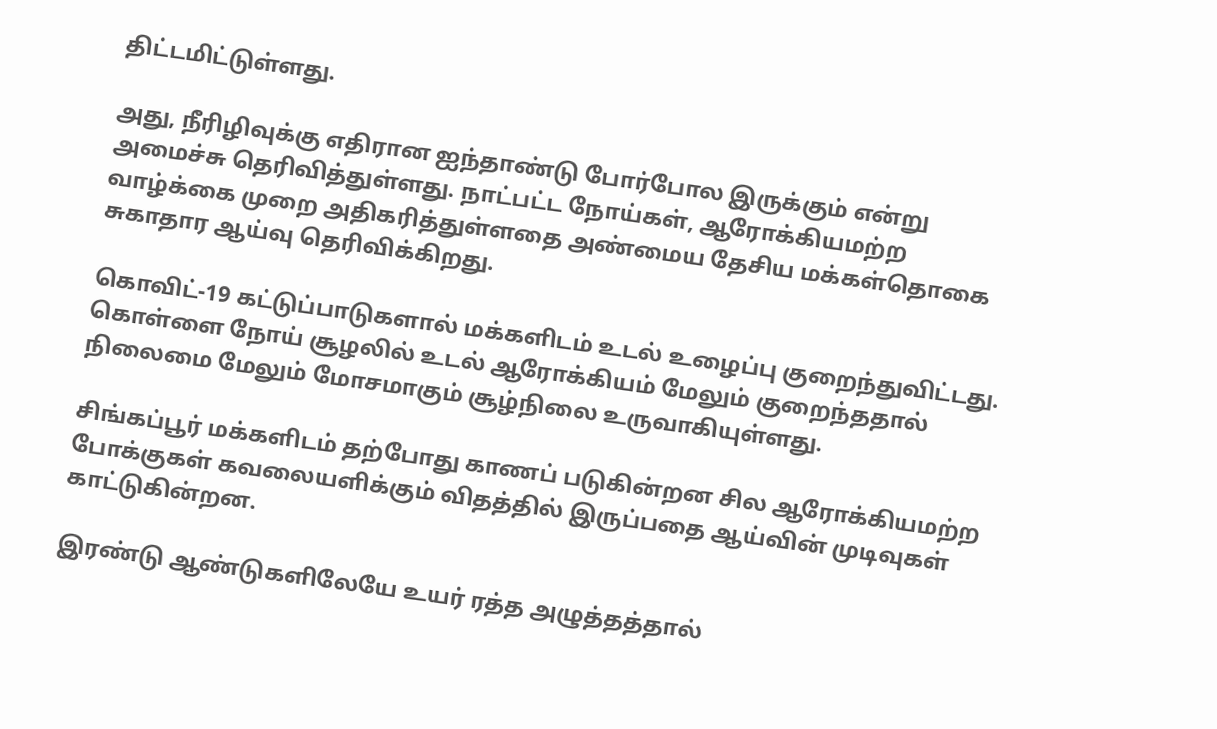திட்டமிட்டுள்ளது.

அது, நீரிழிவுக்கு எதிரான ஐந்தாண்டு போர்போல இருக்கும் என்று அமைச்சு தெரிவித்துள்ளது. நாட்பட்ட நோய்கள், ஆரோக்கியமற்ற வாழ்க்கை முறை அதிகரித்துள்ளதை அண்மைய தேசிய மக்கள்தொகை சுகாதார ஆய்வு தெரிவிக்கிறது.

கொவிட்-19 கட்டுப்பாடுகளால் மக்களிடம் உடல் உழைப்பு குறைந்துவிட்டது. கொள்ளை நோய் சூழலில் உடல் ஆரோக்கியம் மேலும் குறைந்ததால் நிலைமை மேலும் மோசமாகும் சூழ்நிலை உருவாகியுள்ளது.

சிங்கப்பூர் மக்களிடம் தற்போது காணப் படுகின்றன சில ஆரோக்கியமற்ற போக்குகள் கவலையளிக்கும் விதத்தில் இருப்பதை ஆய்வின் முடிவுகள் காட்டுகின்றன.

இரண்டு ஆண்டுகளிலேயே உயர் ரத்த அழுத்தத்தால்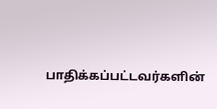பாதிக்கப்பட்டவர்களின்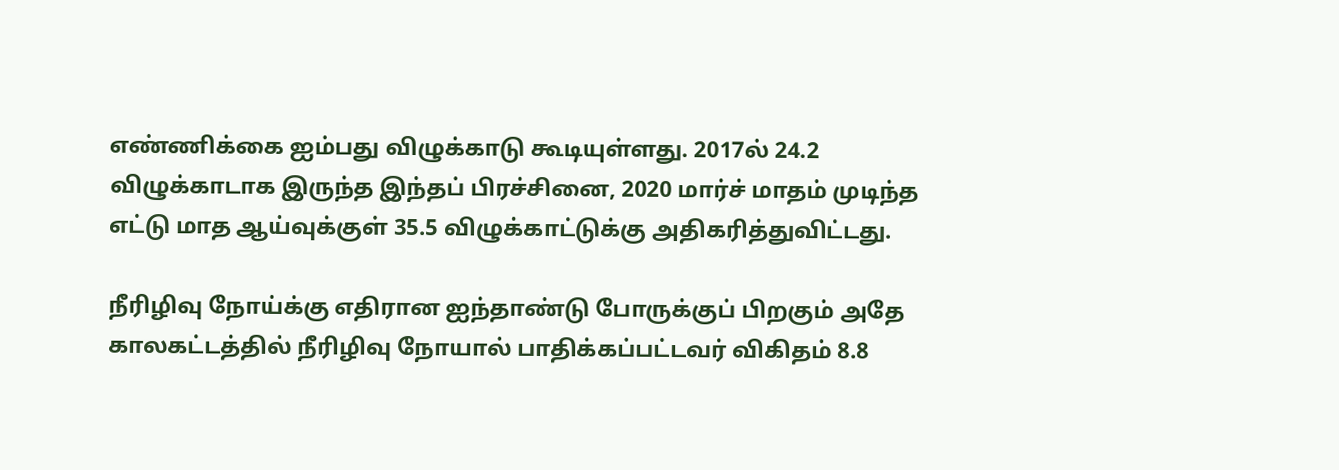எண்ணிக்கை ஐம்பது விழுக்காடு கூடியுள்ளது. 2017ல் 24.2 விழுக்காடாக இருந்த இந்தப் பிரச்சினை, 2020 மார்ச் மாதம் முடிந்த எட்டு மாத ஆய்வுக்குள் 35.5 விழுக்காட்டுக்கு அதிகரித்துவிட்டது.

நீரிழிவு நோய்க்கு எதிரான ஐந்தாண்டு போருக்குப் பிறகும் அதே காலகட்டத்தில் நீரிழிவு நோயால் பாதிக்கப்பட்டவர் விகிதம் 8.8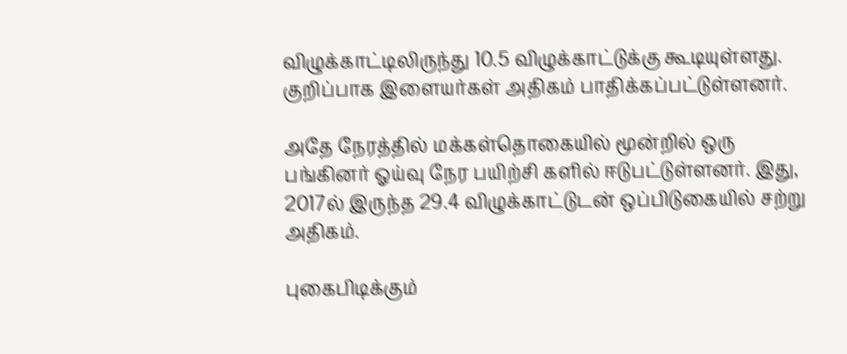விழுக்காட்டிலிருந்து 10.5 விழுக்காட்டுக்கு கூடியுள்ளது. குறிப்பாக இளையர்கள் அதிகம் பாதிக்கப்பட்டுள்ளனர்.

அதே நேரத்தில் மக்கள்தொகையில் மூன்றில் ஒரு பங்கினர் ஓய்வு நேர பயிற்சி களில் ஈடுபட்டுள்ளனர். இது, 2017ல் இருந்த 29.4 விழுக்காட்டுடன் ஒப்பிடுகையில் சற்று அதிகம்.

புகைபிடிக்கும்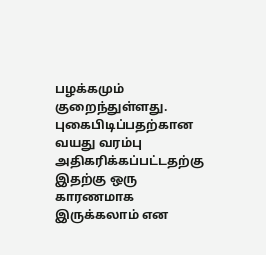பழக்கமும் குறைந்துள்ளது. புகைபிடிப்பதற்கான வயது வரம்பு அதிகரிக்கப்பட்டதற்கு இதற்கு ஒரு காரணமாக இருக்கலாம் என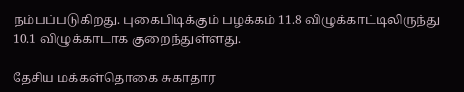நம்பப்படுகிறது. புகைபிடிக்கும் பழக்கம் 11.8 விழுக்காட்டிலிருந்து 10.1 விழுக்காடாக குறைந்துள்ளது.

தேசிய மக்கள்தொகை சுகாதார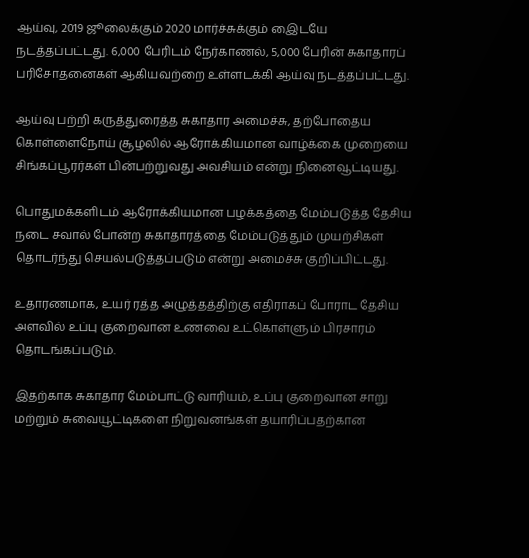ஆய்வு, 2019 ஜூலைக்கும் 2020 மார்ச்சுக்கும் இைடயே நடத்தப்பட்டது. 6,000 பேரிடம் நேர்காணல், 5,000 பேரின் சுகாதாரப் பரிசோதனைகள் ஆகியவற்றை உள்ளடக்கி ஆய்வு நடத்தப்பட்டது.

ஆய்வு பற்றி கருத்துரைத்த சுகாதார அமைச்சு, தற்போதைய கொள்ளைநோய் சூழலில் ஆரோக்கியமான வாழ்க்கை முறையை சிங்கப்பூரர்கள் பின்பற்றுவது அவசியம் என்று நினைவூட்டியது.

பொதுமக்களிடம் ஆரோக்கியமான பழக்கத்தை மேம்படுத்த தேசிய நடை சவால் போன்ற சுகாதாரத்தை மேம்படுத்தும் முயற்சிகள் தொடர்ந்து செயல்படுத்தப்படும் என்று அமைச்சு குறிப்பிட்டது.

உதாரணமாக, உயர் ரத்த அழுத்தத்திற்கு எதிராகப் போராட தேசிய அளவில் உப்பு குறைவான உணவை உட்கொள்ளும் பிரசாரம் தொடங்கப்படும்.

இதற்காக சுகாதார மேம்பாட்டு வாரியம், உப்பு குறைவான சாறு மற்றும் சுவையூட்டிகளை நிறுவனங்கள் தயாரிப்பதற்கான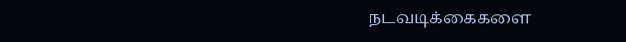நடவடிக்கைகளை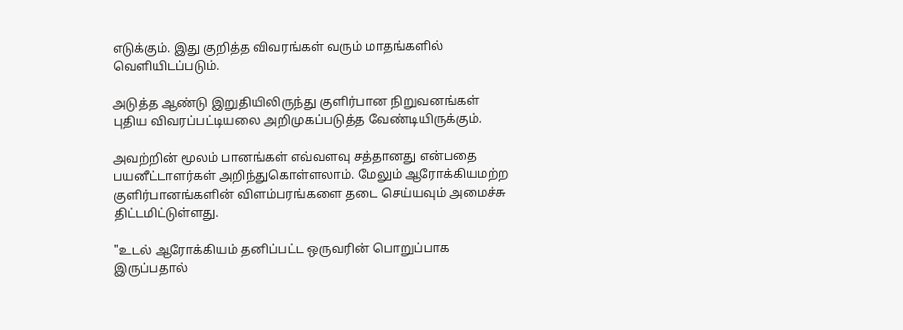எடுக்கும். இது குறித்த விவரங்கள் வரும் மாதங்களில் வெளியிடப்படும்.

அடுத்த ஆண்டு இறுதியிலிருந்து குளிர்பான நிறுவனங்கள் புதிய விவரப்பட்டியலை அறிமுகப்படுத்த வேண்டியிருக்கும்.

அவற்றின் மூலம் பானங்கள் எவ்வளவு சத்தானது என்பதை பயனீட்டாளர்கள் அறிந்துகொள்ளலாம். மேலும் ஆரோக்கியமற்ற குளிர்பானங்களின் விளம்பரங்களை தடை செய்யவும் அமைச்சு திட்டமிட்டுள்ளது.

"உடல் ஆரோக்கியம் தனிப்பட்ட ஒருவரின் பொறுப்பாக இருப்பதால்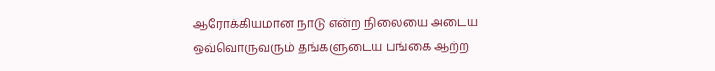ஆரோக்கியமான நாடு என்ற நிலையை அடைய ஒவ்வொருவரும் தங்களுடைய பங்கை ஆற்ற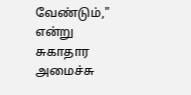வேண்டும்," என்று சுகாதார அமைச்சு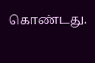கொண்டது.